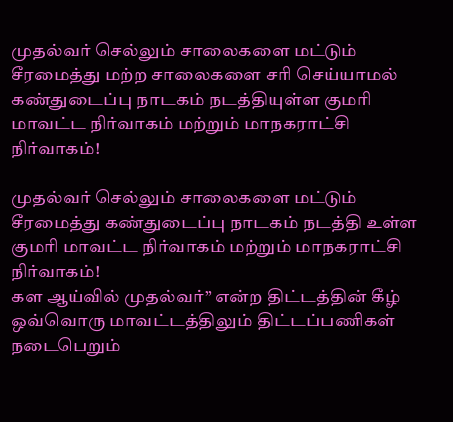முதல்வர் செல்லும் சாலைகளை மட்டும் சீரமைத்து மற்ற சாலைகளை சரி செய்யாமல் கண்துடைப்பு நாடகம் நடத்தியுள்ள குமரி மாவட்ட நிர்வாகம் மற்றும் மாநகராட்சி நிர்வாகம்!

முதல்வர் செல்லும் சாலைகளை மட்டும் சீரமைத்து கண்துடைப்பு நாடகம் நடத்தி உள்ள குமரி மாவட்ட நிர்வாகம் மற்றும் மாநகராட்சி நிர்வாகம்!
கள ஆய்வில் முதல்வர்” என்ற திட்டத்தின் கீழ் ஒவ்வொரு மாவட்டத்திலும் திட்டப்பணிகள் நடைபெறும்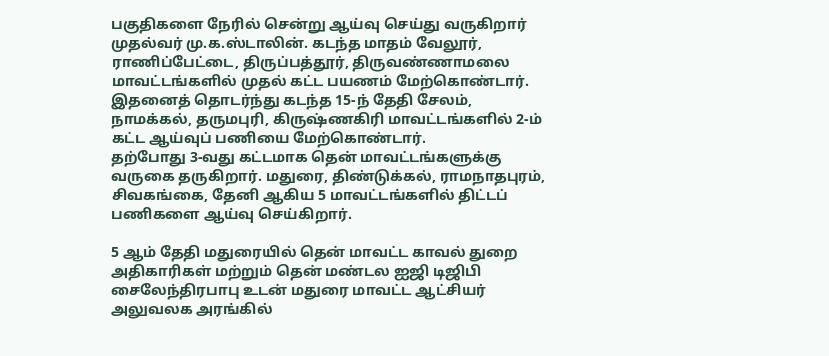பகுதிகளை நேரில் சென்று ஆய்வு செய்து வருகிறார் முதல்வர் மு.க.ஸ்டாலின். கடந்த மாதம் வேலூர், ராணிப்பேட்டை, திருப்பத்தூர், திருவண்ணாமலை மாவட்டங்களில் முதல் கட்ட பயணம் மேற்கொண்டார். இதனைத் தொடர்ந்து கடந்த 15-ந் தேதி சேலம், நாமக்கல், தருமபுரி, கிருஷ்ணகிரி மாவட்டங்களில் 2-ம் கட்ட ஆய்வுப் பணியை மேற்கொண்டார்.
தற்போது 3-வது கட்டமாக தென் மாவட்டங்களுக்கு வருகை தருகிறார். மதுரை, திண்டுக்கல், ராமநாதபுரம், சிவகங்கை, தேனி ஆகிய 5 மாவட்டங்களில் திட்டப் பணிகளை ஆய்வு செய்கிறார்.

5 ஆம் தேதி மதுரையில் தென் மாவட்ட காவல் துறை அதிகாரிகள் மற்றும் தென் மண்டல ஐஜி டிஜிபி சைலேந்திரபாபு உடன் மதுரை மாவட்ட ஆட்சியர் அலுவலக அரங்கில்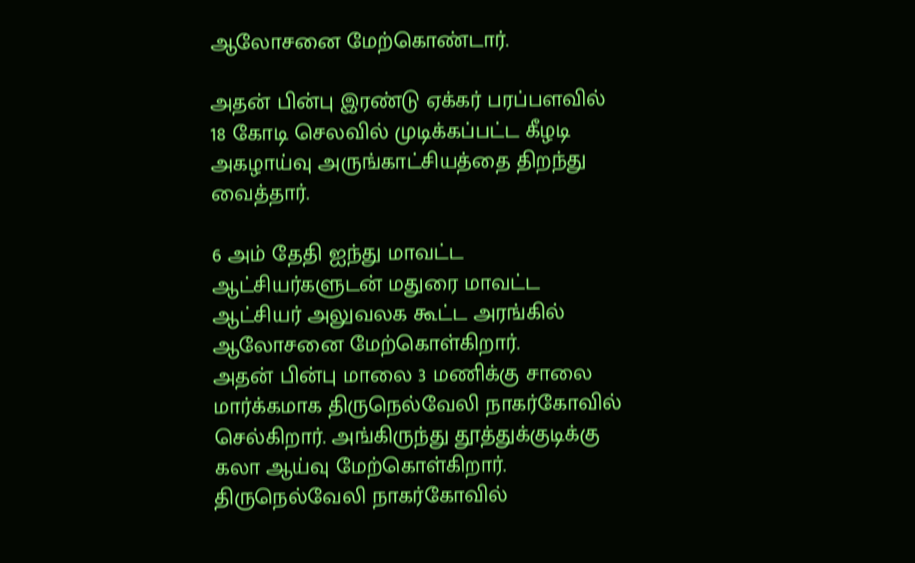ஆலோசனை மேற்கொண்டார்.

அதன் பின்பு இரண்டு ஏக்கர் பரப்பளவில் 18 கோடி செலவில் முடிக்கப்பட்ட கீழடி அகழாய்வு அருங்காட்சியத்தை திறந்து வைத்தார்.

6 அம் தேதி ஐந்து மாவட்ட ஆட்சியர்களுடன் மதுரை மாவட்ட ஆட்சியர் அலுவலக கூட்ட அரங்கில் ஆலோசனை மேற்கொள்கிறார்.
அதன் பின்பு மாலை 3 மணிக்கு சாலை மார்க்கமாக திருநெல்வேலி நாகர்கோவில் செல்கிறார். அங்கிருந்து தூத்துக்குடிக்கு கலா ஆய்வு மேற்கொள்கிறார்.
திருநெல்வேலி நாகர்கோவில்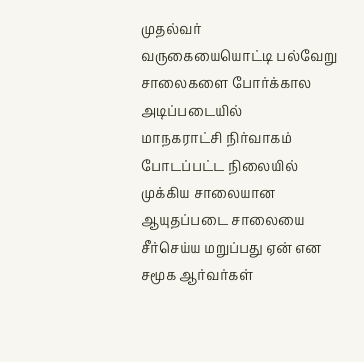முதல்வர்
வருகையையொட்டி பல்வேறு சாலைகளை போர்க்கால அடிப்படையில்
மாநகராட்சி நிர்வாகம் போடப்பட்ட நிலையில்
முக்கிய சாலையான ஆயுதப்படை சாலையை சீர்செய்ய மறுப்பது ஏன் என சமூக ஆர்வர்கள்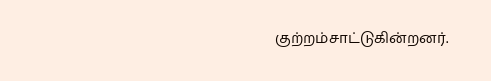குற்றம்சாட்டுகின்றனர்.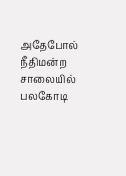அதேபோல் நீதிமன்ற சாலையில்
பலகோடி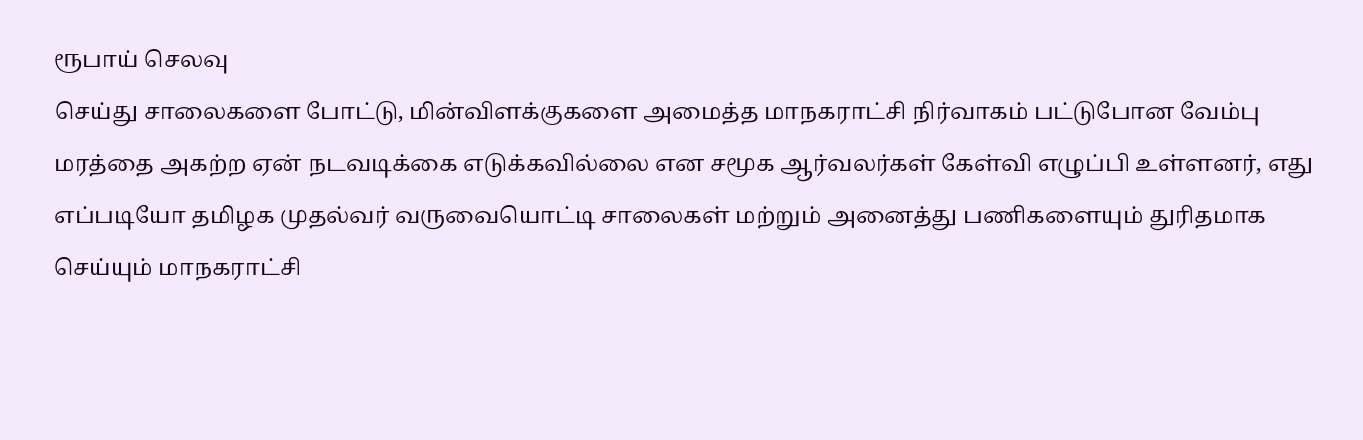ரூபாய் செலவு
செய்து சாலைகளை போட்டு, மின்விளக்குகளை அமைத்த மாநகராட்சி நிர்வாகம் பட்டுபோன வேம்பு மரத்தை அகற்ற ஏன் நடவடிக்கை எடுக்கவில்லை என சமூக ஆர்வலர்கள் கேள்வி எழுப்பி உள்ளனர், எது எப்படியோ தமிழக முதல்வர் வருவையொட்டி சாலைகள் மற்றும் அனைத்து பணிகளையும் துரிதமாக செய்யும் மாநகராட்சி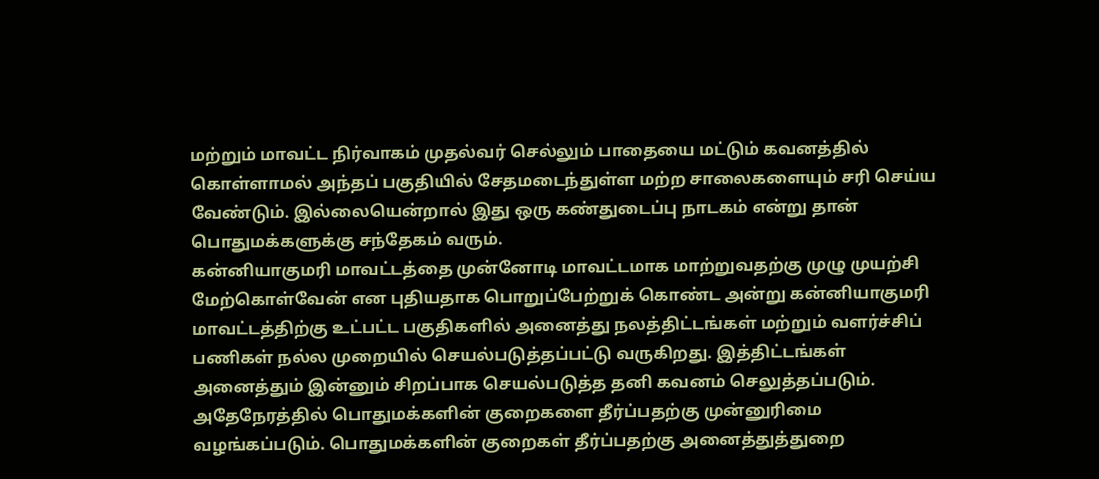மற்றும் மாவட்ட நிர்வாகம் முதல்வர் செல்லும் பாதையை மட்டும் கவனத்தில் கொள்ளாமல் அந்தப் பகுதியில் சேதமடைந்துள்ள மற்ற சாலைகளையும் சரி செய்ய வேண்டும். இல்லையென்றால் இது ஒரு கண்துடைப்பு நாடகம் என்று தான் பொதுமக்களுக்கு சந்தேகம் வரும்.
கன்னியாகுமரி மாவட்டத்தை முன்னோடி மாவட்டமாக மாற்றுவதற்கு முழு முயற்சி மேற்கொள்வேன் என புதியதாக பொறுப்பேற்றுக் கொண்ட அன்று கன்னியாகுமரி மாவட்டத்திற்கு உட்பட்ட பகுதிகளில் அனைத்து நலத்திட்டங்கள் மற்றும் வளர்ச்சிப் பணிகள் நல்ல முறையில் செயல்படுத்தப்பட்டு வருகிறது. இத்திட்டங்கள் அனைத்தும் இன்னும் சிறப்பாக செயல்படுத்த தனி கவனம் செலுத்தப்படும். அதேநேரத்தில் பொதுமக்களின் குறைகளை தீர்ப்பதற்கு முன்னுரிமை வழங்கப்படும். பொதுமக்களின் குறைகள் தீர்ப்பதற்கு அனைத்துத்துறை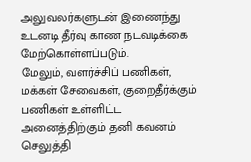அலுவலர்களுடன் இணைந்து உடனடி தீர்வு காண நடவடிக்கை மேற்கொள்ளப்படும்.
மேலும், வளர்ச்சிப் பணிகள், மக்கள் சேவைகள், குறைதீர்க்கும் பணிகள் உள்ளிட்ட அனைத்திற்கும் தனி கவனம் செலுத்தி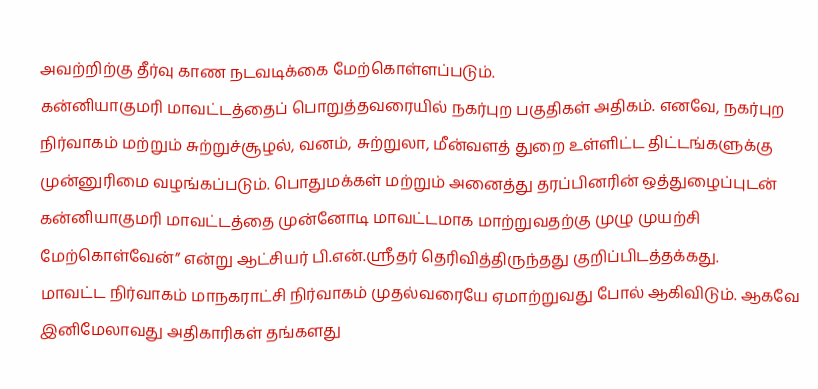அவற்றிற்கு தீர்வு காண நடவடிக்கை மேற்கொள்ளப்படும்.
கன்னியாகுமரி மாவட்டத்தைப் பொறுத்தவரையில் நகர்புற பகுதிகள் அதிகம். எனவே, நகர்புற நிர்வாகம் மற்றும் சுற்றுச்சூழல், வனம், சுற்றுலா, மீன்வளத் துறை உள்ளிட்ட திட்டங்களுக்கு முன்னுரிமை வழங்கப்படும். பொதுமக்கள் மற்றும் அனைத்து தரப்பினரின் ஒத்துழைப்புடன் கன்னியாகுமரி மாவட்டத்தை முன்னோடி மாவட்டமாக மாற்றுவதற்கு முழு முயற்சி மேற்கொள்வேன்” என்று ஆட்சியர் பி.என்.ஸ்ரீதர் தெரிவித்திருந்தது குறிப்பிடத்தக்கது.
மாவட்ட நிர்வாகம் மாநகராட்சி நிர்வாகம் முதல்வரையே ஏமாற்றுவது போல் ஆகிவிடும். ஆகவே இனிமேலாவது அதிகாரிகள் தங்களது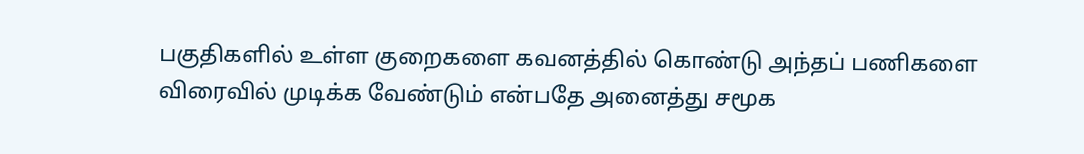பகுதிகளில் உள்ள குறைகளை கவனத்தில் கொண்டு அந்தப் பணிகளை விரைவில் முடிக்க வேண்டும் என்பதே அனைத்து சமூக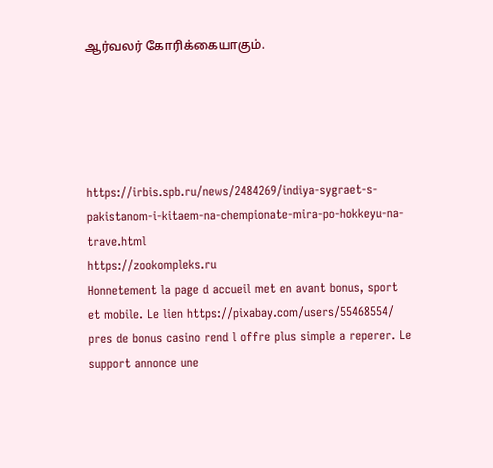ஆர்வலர் கோரிக்கையாகும்.





https://irbis.spb.ru/news/2484269/indiya-sygraet-s-pakistanom-i-kitaem-na-chempionate-mira-po-hokkeyu-na-trave.html
https://zookompleks.ru
Honnetement la page d accueil met en avant bonus, sport et mobile. Le lien https://pixabay.com/users/55468554/ pres de bonus casino rend l offre plus simple a reperer. Le support annonce une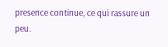presence continue, ce qui rassure un peu.